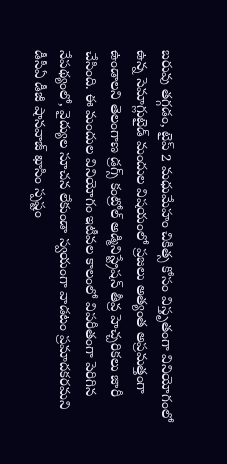బరువు తగ్గడం, టైప్ 2 మధుమేహం చికిత్స కోసం విస్తృతంగా వినియోగంలో ఉన్న సెమాగ్లుటైడ్ మందుల విషయంలో ప్రజలు అత్యంత అప్రమత్తంగా ఉండాలని తెలంగాణ డ్రగ్స్ కంట్రోల్ అడ్మినిస్ట్రేషన్ తీవ్ర హెచ్చరికలు జారీ చేసింది. ఈ మందుల వినియోగం ఇటీవల కాలంలో విపరీతంగా పెరిగిన నేపథ్యంలో, వైద్యుల సూచన లేకుండా స్వయంగా వాడటం ప్రమాదకరమని డీసీఏ డీజీ షానవాజ్ ఖాసిం స్పష్టం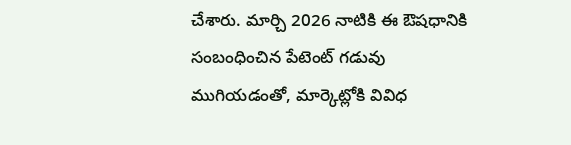చేశారు. మార్చి 2026 నాటికి ఈ ఔషధానికి సంబంధించిన పేటెంట్ గడువు ముగియడంతో, మార్కెట్లోకి వివిధ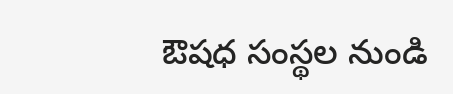ఔషధ సంస్థల నుండి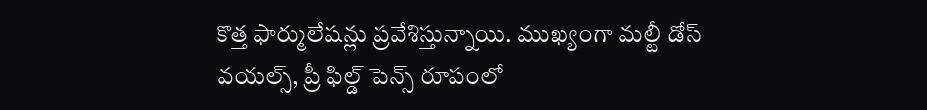కొత్త ఫార్ములేషన్లు ప్రవేశిస్తున్నాయి. ముఖ్యంగా మల్టీ డోస్ వయల్స్, ప్రీ ఫిల్డ్ పెన్స్ రూపంలో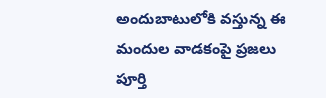అందుబాటులోకి వస్తున్న ఈ మందుల వాడకంపై ప్రజలు పూర్తి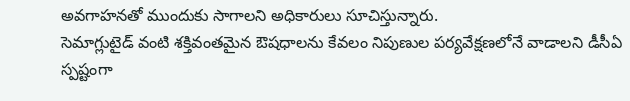అవగాహనతో ముందుకు సాగాలని అధికారులు సూచిస్తున్నారు.
సెమాగ్లుటైడ్ వంటి శక్తివంతమైన ఔషధాలను కేవలం నిపుణుల పర్యవేక్షణలోనే వాడాలని డీసీఏ స్పష్టంగా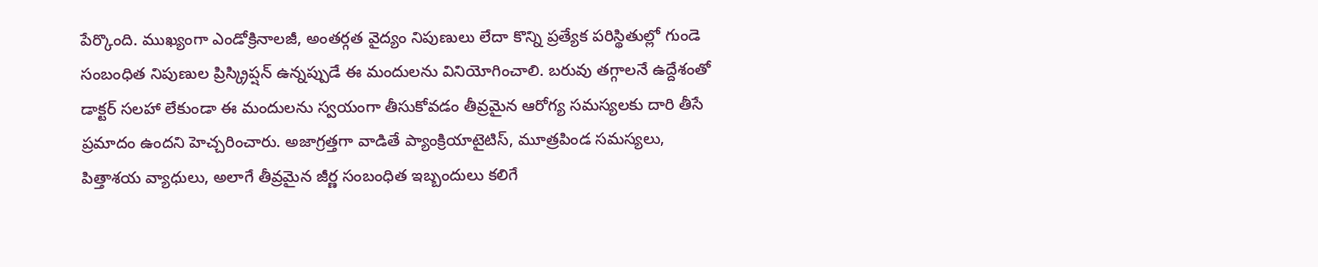పేర్కొంది. ముఖ్యంగా ఎండోక్రినాలజీ, అంతర్గత వైద్యం నిపుణులు లేదా కొన్ని ప్రత్యేక పరిస్థితుల్లో గుండె సంబంధిత నిపుణుల ప్రిస్క్రిప్షన్ ఉన్నప్పుడే ఈ మందులను వినియోగించాలి. బరువు తగ్గాలనే ఉద్దేశంతో డాక్టర్ సలహా లేకుండా ఈ మందులను స్వయంగా తీసుకోవడం తీవ్రమైన ఆరోగ్య సమస్యలకు దారి తీసే ప్రమాదం ఉందని హెచ్చరించారు. అజాగ్రత్తగా వాడితే ప్యాంక్రియాటైటిస్, మూత్రపిండ సమస్యలు, పిత్తాశయ వ్యాధులు, అలాగే తీవ్రమైన జీర్ణ సంబంధిత ఇబ్బందులు కలిగే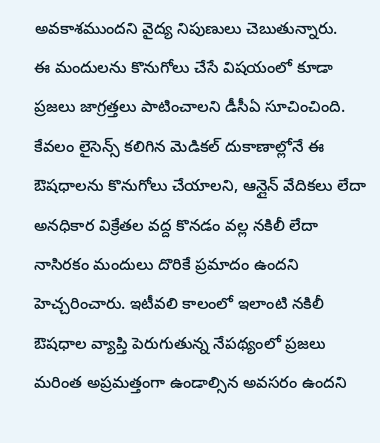అవకాశముందని వైద్య నిపుణులు చెబుతున్నారు.
ఈ మందులను కొనుగోలు చేసే విషయంలో కూడా ప్రజలు జాగ్రత్తలు పాటించాలని డీసీఏ సూచించింది. కేవలం లైసెన్స్ కలిగిన మెడికల్ దుకాణాల్లోనే ఈ ఔషధాలను కొనుగోలు చేయాలని, ఆన్లైన్ వేదికలు లేదా అనధికార విక్రేతల వద్ద కొనడం వల్ల నకిలీ లేదా నాసిరకం మందులు దొరికే ప్రమాదం ఉందని హెచ్చరించారు. ఇటీవలి కాలంలో ఇలాంటి నకిలీ ఔషధాల వ్యాప్తి పెరుగుతున్న నేపథ్యంలో ప్రజలు మరింత అప్రమత్తంగా ఉండాల్సిన అవసరం ఉందని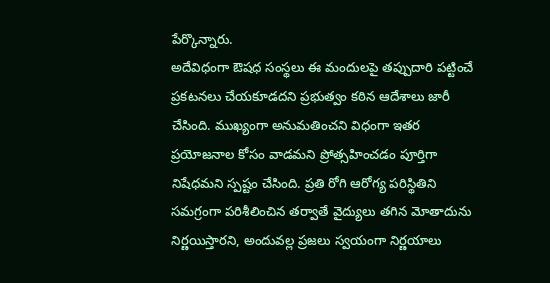పేర్కొన్నారు.
అదేవిధంగా ఔషధ సంస్థలు ఈ మందులపై తప్పుదారి పట్టించే ప్రకటనలు చేయకూడదని ప్రభుత్వం కఠిన ఆదేశాలు జారీ చేసింది. ముఖ్యంగా అనుమతించని విధంగా ఇతర ప్రయోజనాల కోసం వాడమని ప్రోత్సహించడం పూర్తిగా నిషేధమని స్పష్టం చేసింది. ప్రతి రోగి ఆరోగ్య పరిస్థితిని సమగ్రంగా పరిశీలించిన తర్వాతే వైద్యులు తగిన మోతాదును నిర్ణయిస్తారని, అందువల్ల ప్రజలు స్వయంగా నిర్ణయాలు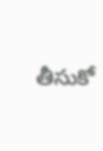తీసుకో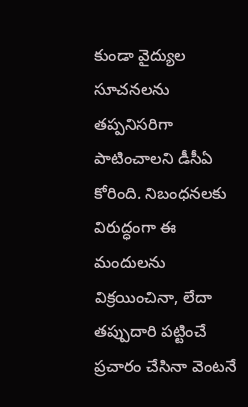కుండా వైద్యుల సూచనలను తప్పనిసరిగా పాటించాలని డీసీఏ కోరింది. నిబంధనలకు విరుద్ధంగా ఈ మందులను విక్రయించినా, లేదా తప్పుదారి పట్టించే ప్రచారం చేసినా వెంటనే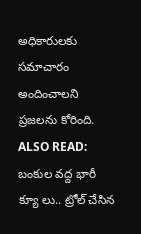అధికారులకు సమాచారం అందించాలని ప్రజలను కోరింది.
ALSO READ: బంకుల వద్ద భారీ క్యూ లు.. ట్రోల్ చేసిన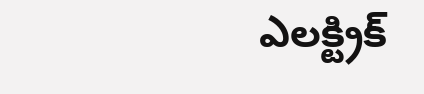ఎలక్ట్రిక్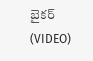బైకర్ (VIDEO)